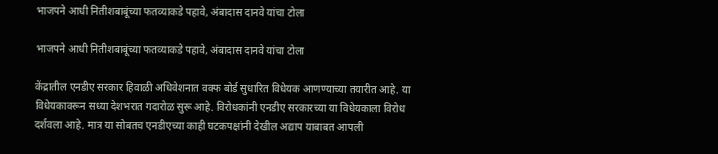भाजपने आधी नितीशबाबूंच्या फतव्याकडे पहावे, अंबादास दानवे यांचा टोला

भाजपने आधी नितीशबाबूंच्या फतव्याकडे पहावे, अंबादास दानवे यांचा टोला

केंद्रातील एनडीए सरकार हिवाळी अधिवेशनात वक्फ बोर्ड सुधारित विधेयक आणण्याच्या तयारीत आहे. या विधेयकावरून सध्या देशभरात गदारोळ सुरू आहे. विरोधकांनी एनडीए सरकारच्या या विधेयकाला विरोध दर्शवला आहे. मात्र या सोबतच एनडीएच्या काही घटकपक्षांनी देखील अद्याप याबाबत आपली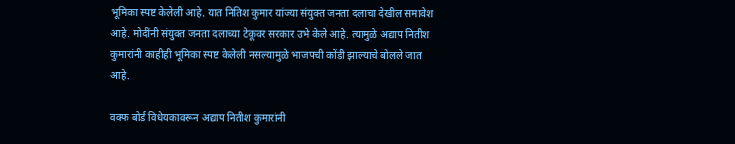भूमिका स्पष्ट केलेली आहे. यात नितिश कुमार यांज्या संयुक्त जनता दलाचा देखील समावेश आहे. मोदींनी संयुक्त जनता दलाच्या टेकूवर सरकार उभे केले आहे. त्यामुळे अद्याप नितीश कुमारांनी काहीही भूमिका स्पष्ट केलेली नसल्यामुळे भाजपची कोंडी झाल्याचे बोलले जात आहे.

वक्फ बोर्ड विधेयकावरून अद्याप नितीश कुमारांनी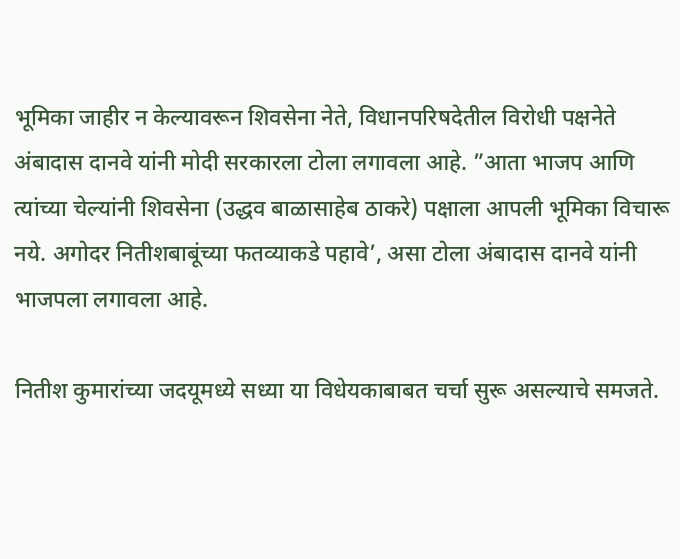भूमिका जाहीर न केल्यावरून शिवसेना नेते, विधानपरिषदेतील विरोधी पक्षनेते अंबादास दानवे यांनी मोदी सरकारला टोला लगावला आहे. ”आता भाजप आणि त्यांच्या चेल्यांनी शिवसेना (उद्धव बाळासाहेब ठाकरे) पक्षाला आपली भूमिका विचारू नये. अगोदर नितीशबाबूंच्या फतव्याकडे पहावे’, असा टोला अंबादास दानवे यांनी भाजपला लगावला आहे.

नितीश कुमारांच्या जदयूमध्ये सध्या या विधेयकाबाबत चर्चा सुरू असल्याचे समजते.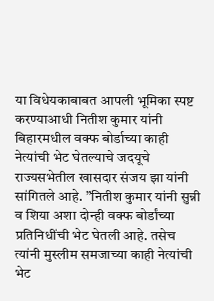या विधेयकाबाबत आपली भूमिका स्पष्ट करण्याआधी नितीश कुमार यांनी बिहारमधील वक्फ बोर्डाच्या काही नेत्यांची भेट घेतल्याचे जदयूचे राज्यसभेतील खासदार संजय झा यांनी सांगितले आहे. ”नितीश कुमार यांनी सुन्नी व शिया अशा दोन्ही वक्फ बोर्डांच्या प्रतिनिधींची भेट घेतली आहे. तसेच त्यांनी मुस्लीम समजाच्या काही नेत्यांची भेट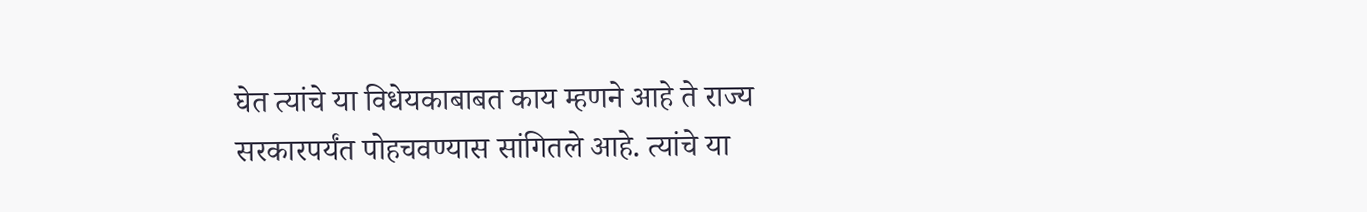घेत त्यांचे या विधेयकाबाबत काय म्हणने आहे ते राज्य सरकारपर्यंत पोहचवण्यास सांगितले आहे. त्यांचे या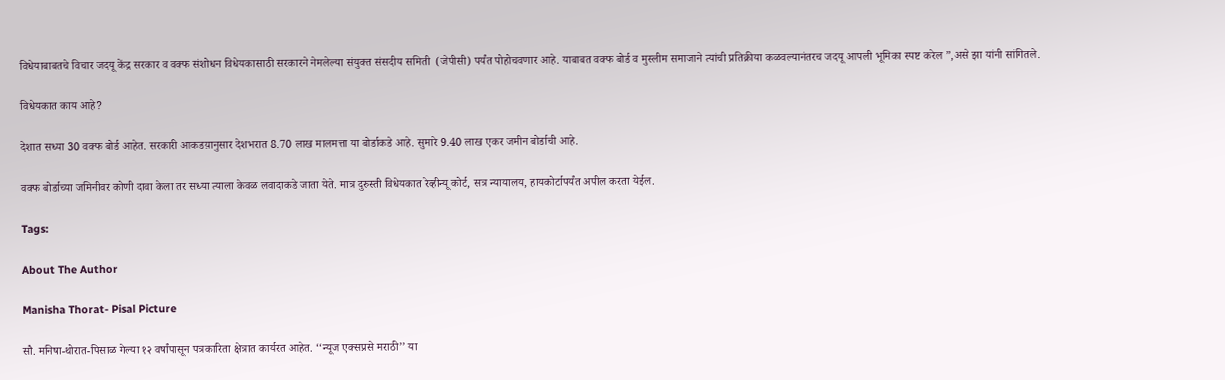विधेयाबाबतचे विचार जदयू केंद्र सरकार व वक्फ संशोधन विधेयकासाठी सरकारने नेमलेल्या संयुक्त संसदीय समिती  (जेपीसी) पर्यंत पोहोचवणार आहे. याबाबत वक्फ बोर्ड व मुस्लीम समाजाने त्यांची प्रतिक्रीया कळवल्यानंतरच जदयू आपली भूमिका स्पष्ट करेल ”,असे झा यांनी सांगितले.

विधेयकात काय आहे?

देशात सध्या 30 वक्फ बोर्ड आहेत. सरकारी आकडय़ानुसार देशभरात 8.70 लाख मालमत्ता या बोर्डाकडे आहे. सुमारे 9.40 लाख एकर जमीन बोर्डाची आहे.

वक्फ बोर्डाच्या जमिनीवर कोणी दावा केला तर सध्या त्याला केवळ लवादाकडे जाता येते. मात्र दुरुस्ती विधेयकात रेव्हीन्यू कोर्ट, सत्र न्यायालय, हायकोर्टापर्यंत अपील करता येईल.

Tags:

About The Author

Manisha Thorat- Pisal Picture

सौ. मनिषा-थोरात-पिसाळ गेल्या १२ वर्षांपासून पत्रकारिता क्षेत्रात कार्यरत आहेत. ‘‘न्यूज एक्सप्रसे मराठी’’ या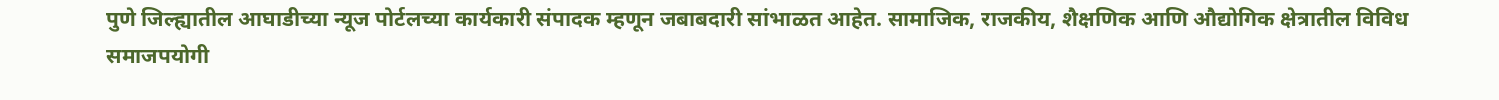पुणे जिल्ह्यातील आघाडीच्या न्यूज पोर्टलच्या कार्यकारी संपादक म्हणून जबाबदारी सांभाळत आहेत. सामाजिक, राजकीय, शैक्षणिक आणि औद्योगिक क्षेत्रातील विविध समाजपयोगी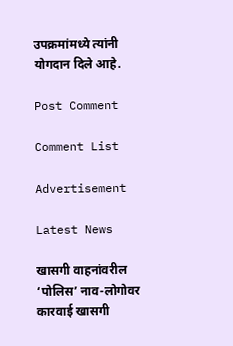उपक्रमांमध्ये त्यांनी योगदान दिले आहे.

Post Comment

Comment List

Advertisement

Latest News

खासगी वाहनांवरील ‘पोलिस’ नाव-लोगोवर कारवाई खासगी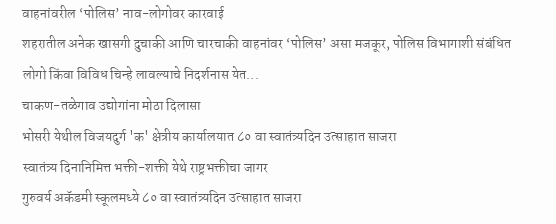वाहनांवरील ‘पोलिस’ नाव-लोगोवर कारवाई
शहरातील अनेक खासगी दुचाकी आणि चारचाकी वाहनांवर ‘पोलिस’ असा मजकूर, पोलिस विभागाशी संबंधित लोगो किंवा विविध चिन्हे लावल्याचे निदर्शनास येत...
चाकण-तळेगाव उद्योगांना मोठा दिलासा
भोसरी येथील विजयदुर्ग 'क' क्षेत्रीय कार्यालयात ८० वा स्वातंत्र्यदिन उत्साहात साजरा
स्वातंत्र्य दिनानिमित्त भक्ती-शक्ती येथे राष्ट्रभक्तीचा जागर
गुरुवर्य अकॅडमी स्कूलमध्ये ८० वा स्वातंत्र्यदिन उत्साहात साजरा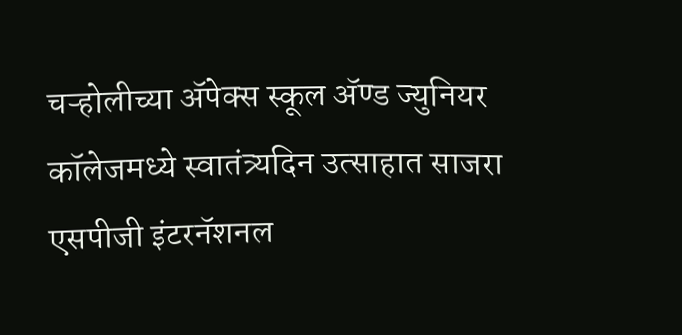चऱ्होलीच्या अ‍ॅपेक्स स्कूल अ‍ॅण्ड ज्युनियर कॉलेजमध्ये स्वातंत्र्यदिन उत्साहात साजरा
एसपीजी इंटरनॅशनल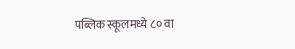पब्लिक स्कूलमध्ये ८० वा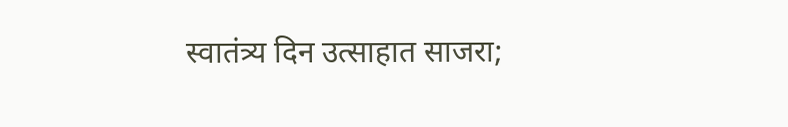स्वातंत्र्य दिन उत्साहात साजरा;